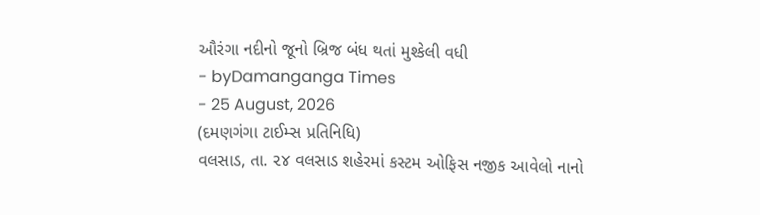ઔરંગા નદીનો જૂનો બ્રિજ બંધ થતાં મુશ્કેલી વધી
- byDamanganga Times
- 25 August, 2026
(દમણગંગા ટાઈમ્સ પ્રતિનિધિ)
વલસાડ, તા. ૨૪ વલસાડ શહેરમાં કસ્ટમ ઓફિસ નજીક આવેલો નાનો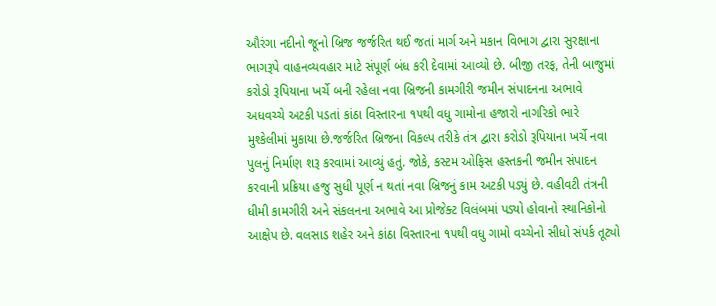ઔરંગા નદીનો જૂનો બ્રિજ જર્જરિત થઈ જતાં માર્ગ અને મકાન વિભાગ દ્વારા સુરક્ષાના ભાગરૂપે વાહનવ્યવહાર માટે સંપૂર્ણ બંધ કરી દેવામાં આવ્યો છે. બીજી તરફ, તેની બાજુમાં કરોડો રૂપિયાના ખર્ચે બની રહેલા નવા બ્રિજની કામગીરી જમીન સંપાદનના અભાવે અધવચ્ચે અટકી પડતાં કાંઠા વિસ્તારના ૧૫થી વધુ ગામોના હજારો નાગરિકો ભારે મુશ્કેલીમાં મુકાયા છે.જર્જરિત બ્રિજના વિકલ્પ તરીકે તંત્ર દ્વારા કરોડો રૂપિયાના ખર્ચે નવા પુલનું નિર્માણ શરૂ કરવામાં આવ્યું હતું. જોકે, કસ્ટમ ઓફિસ હસ્તકની જમીન સંપાદન કરવાની પ્રક્રિયા હજુ સુધી પૂર્ણ ન થતાં નવા બ્રિજનું કામ અટકી પડ્યું છે. વહીવટી તંત્રની ધીમી કામગીરી અને સંકલનના અભાવે આ પ્રોજેક્ટ વિલંબમાં પડ્યો હોવાનો સ્થાનિકોનો આક્ષેપ છે. વલસાડ શહેર અને કાંઠા વિસ્તારના ૧૫થી વધુ ગામો વચ્ચેનો સીધો સંપર્ક તૂટ્યો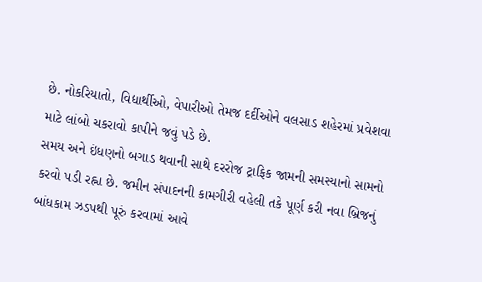છે. નોકરિયાતો, વિદ્યાર્થીઓ, વેપારીઓ તેમજ દર્દીઓને વલસાડ શહેરમાં પ્રવેશવા માટે લાંબો ચકરાવો કાપીને જવું પડે છે.
સમય અને ઇંધણનો બગાડ થવાની સાથે દરરોજ ટ્રાફિક જામની સમસ્યાનો સામનો કરવો પડી રહ્ના છે. જમીન સંપાદનની કામગીરી વહેલી તકે પૂર્ણ કરી નવા બ્રિજનું બાંધકામ ઝડપથી પૂરું કરવામાં આવે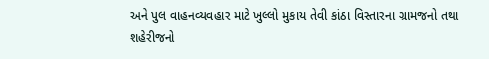અને પુલ વાહનવ્યવહાર માટે ખુલ્લો મુકાય તેવી કાંઠા વિસ્તારના ગ્રામજનો તથા શહેરીજનો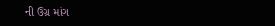ની ઉગ્ર માંગ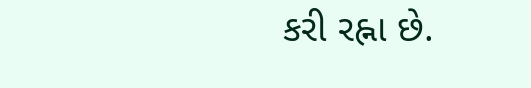કરી રહ્ના છે.